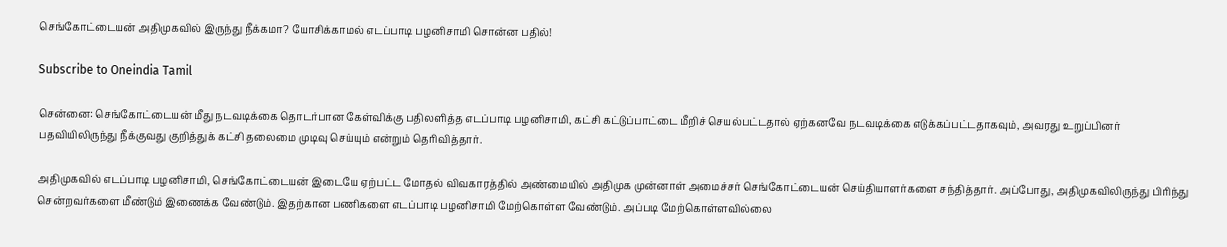செங்கோட்டையன் அதிமுகவில் இருந்து நீக்கமா? யோசிக்காமல் எடப்பாடி பழனிசாமி சொன்ன பதில்!

Subscribe to Oneindia Tamil

சென்னை: செங்கோட்டையன் மீது நடவடிக்கை தொடர்பான கேள்விக்கு பதிலளித்த எடப்பாடி பழனிசாமி, கட்சி கட்டுப்பாட்டை மீறிச் செயல்பட்டதால் ஏற்கனவே நடவடிக்கை எடுக்கப்பட்டதாகவும், அவரது உறுப்பினர் பதவியிலிருந்து நீக்குவது குறித்துக் கட்சி தலைமை முடிவு செய்யும் என்றும் தெரிவித்தார்.

அதிமுகவில் எடப்பாடி பழனிசாமி, செங்கோட்டையன் இடையே ஏற்பட்ட மோதல் விவகாரத்தில் அண்மையில் அதிமுக முன்னாள் அமைச்சர் செங்கோட்டையன் செய்தியாளர்களை சந்தித்தார். அப்போது, அதிமுகவிலிருந்து பிரிந்து சென்றவர்களை மீண்டும் இணைக்க வேண்டும். இதற்கான பணிகளை எடப்பாடி பழனிசாமி மேற்கொள்ள வேண்டும். அப்படி மேற்கொள்ளவில்லை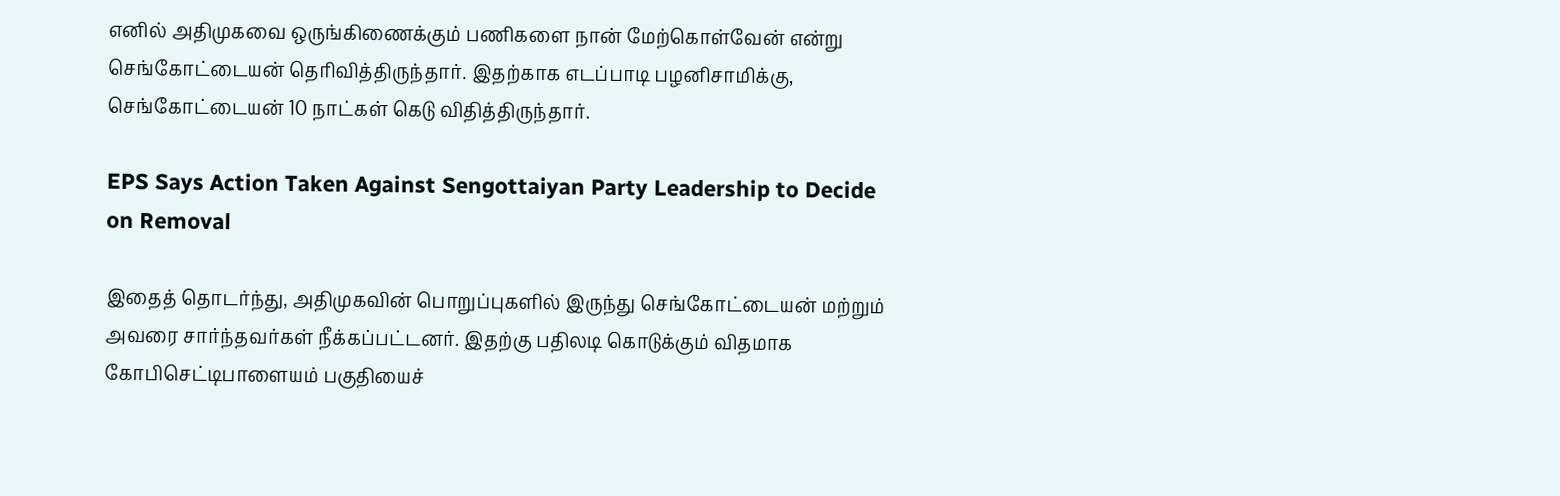எனில் அதிமுகவை ஒருங்கிணைக்கும் பணிகளை நான் மேற்கொள்வேன் என்று செங்கோட்டையன் தெரிவித்திருந்தார். இதற்காக எடப்பாடி பழனிசாமிக்கு, செங்கோட்டையன் 10 நாட்கள் கெடு விதித்திருந்தார்.

EPS Says Action Taken Against Sengottaiyan Party Leadership to Decide on Removal

இதைத் தொடர்ந்து, அதிமுகவின் பொறுப்புகளில் இருந்து செங்கோட்டையன் மற்றும் அவரை சார்ந்தவர்கள் நீக்கப்பட்டனர். இதற்கு பதிலடி கொடுக்கும் விதமாக கோபிசெட்டிபாளையம் பகுதியைச்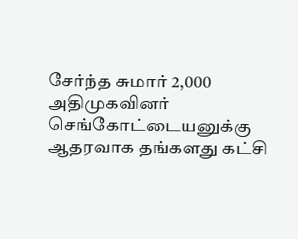சேர்ந்த சுமார் 2,000 அதிமுகவினர் செங்கோட்டையனுக்கு ஆதரவாக தங்களது கட்சி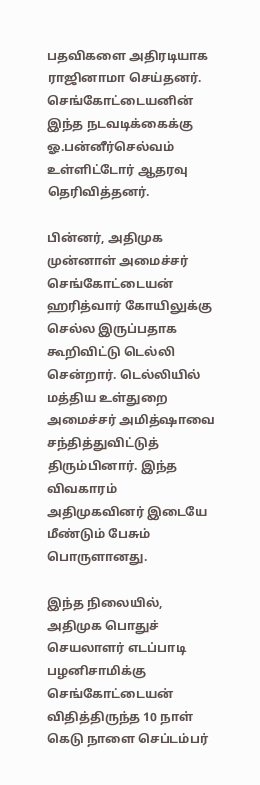பதவிகளை அதிரடியாக ராஜினாமா செய்தனர். செங்கோட்டையனின் இந்த நடவடிக்கைக்கு ஓ.பன்னீர்செல்வம் உள்ளிட்டோர் ஆதரவு தெரிவித்தனர்.

பின்னர், அதிமுக முன்னாள் அமைச்சர் செங்கோட்டையன் ஹரித்வார் கோயிலுக்கு செல்ல இருப்பதாக கூறிவிட்டு டெல்லி சென்றார். டெல்லியில் மத்திய உள்துறை அமைச்சர் அமித்ஷாவை சந்தித்துவிட்டுத் திரும்பினார். இந்த விவகாரம் அதிமுகவினர் இடையே மீண்டும் பேசும் பொருளானது.

இந்த நிலையில், அதிமுக பொதுச் செயலாளர் எடப்பாடி பழனிசாமிக்கு செங்கோட்டையன் விதித்திருந்த 10 நாள் கெடு நாளை செப்டம்பர்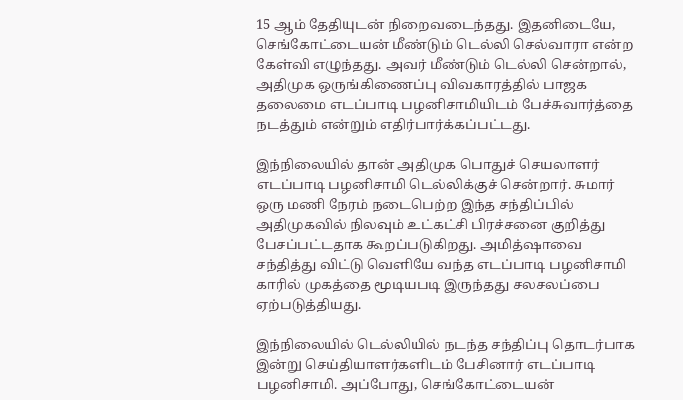15 ஆம் தேதியுடன் நிறைவடைந்தது. இதனிடையே, செங்கோட்டையன் மீண்டும் டெல்லி செல்வாரா என்ற கேள்வி எழுந்தது. அவர் மீண்டும் டெல்லி சென்றால், அதிமுக ஒருங்கிணைப்பு விவகாரத்தில் பாஜக தலைமை எடப்பாடி பழனிசாமியிடம் பேச்சுவார்த்தை நடத்தும் என்றும் எதிர்பார்க்கப்பட்டது.

இந்நிலையில் தான் அதிமுக பொதுச் செயலாளர் எடப்பாடி பழனிசாமி டெல்லிக்குச் சென்றார். சுமார் ஒரு மணி நேரம் நடைபெற்ற இந்த சந்திப்பில் அதிமுகவில் நிலவும் உட்கட்சி பிரச்சனை குறித்து பேசப்பட்டதாக கூறப்படுகிறது. அமித்ஷாவை சந்தித்து விட்டு வெளியே வந்த எடப்பாடி பழனிசாமி காரில் முகத்தை மூடியபடி இருந்தது சலசலப்பை ஏற்படுத்தியது.

இந்நிலையில் டெல்லியில் நடந்த சந்திப்பு தொடர்பாக இன்று செய்தியாளர்களிடம் பேசினார் எடப்பாடி பழனிசாமி. அப்போது, செங்கோட்டையன்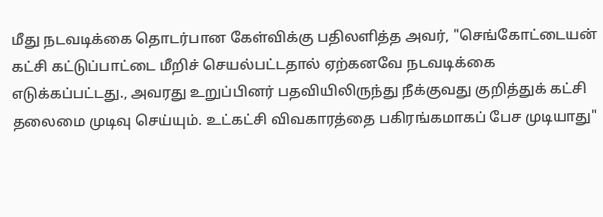மீது நடவடிக்கை தொடர்பான கேள்விக்கு பதிலளித்த அவர், "செங்கோட்டையன் கட்சி கட்டுப்பாட்டை மீறிச் செயல்பட்டதால் ஏற்கனவே நடவடிக்கை எடுக்கப்பட்டது., அவரது உறுப்பினர் பதவியிலிருந்து நீக்குவது குறித்துக் கட்சி தலைமை முடிவு செய்யும். உட்கட்சி விவகாரத்தை பகிரங்கமாகப் பேச முடியாது"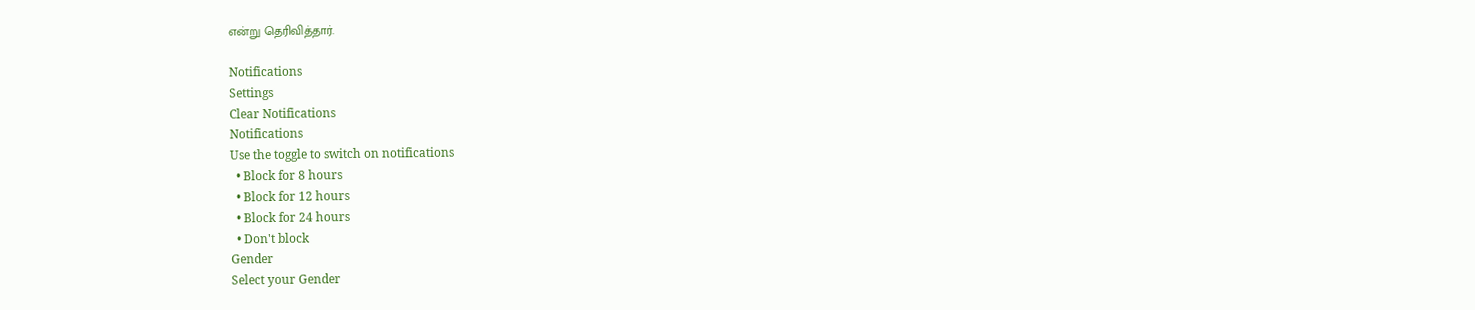என்று தெரிவித்தார்.

Notifications
Settings
Clear Notifications
Notifications
Use the toggle to switch on notifications
  • Block for 8 hours
  • Block for 12 hours
  • Block for 24 hours
  • Don't block
Gender
Select your Gender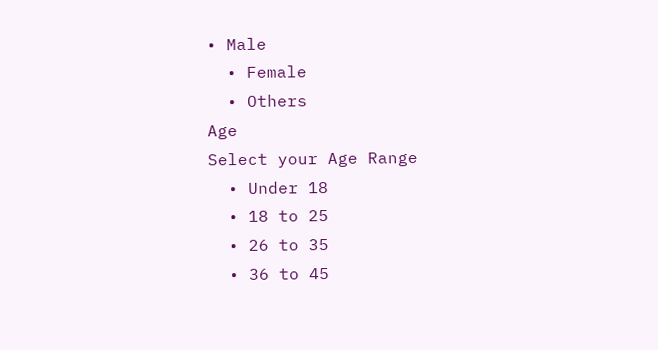• Male
  • Female
  • Others
Age
Select your Age Range
  • Under 18
  • 18 to 25
  • 26 to 35
  • 36 to 45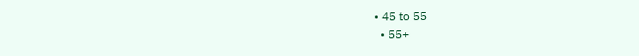• 45 to 55
  • 55+